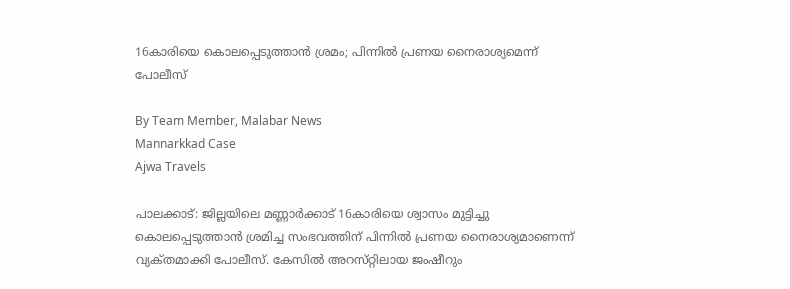16കാരിയെ കൊലപ്പെടുത്താൻ ശ്രമം; പിന്നിൽ പ്രണയ നൈരാശ്യമെന്ന് പോലീസ്

By Team Member, Malabar News
Mannarkkad Case
Ajwa Travels

പാലക്കാട്: ജില്ലയിലെ മണ്ണാർക്കാട് 16കാരിയെ ശ്വാസം മുട്ടിച്ചു കൊലപ്പെടുത്താൻ ശ്രമിച്ച സംഭവത്തിന് പിന്നിൽ പ്രണയ നൈരാശ്യമാണെന്ന് വ്യക്‌തമാക്കി പോലീസ്. കേസിൽ അറസ്‌റ്റിലായ ജംഷീറും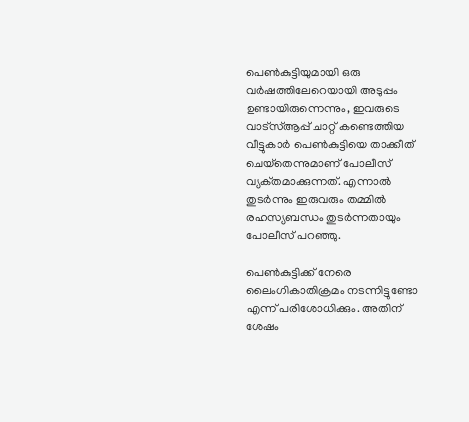പെൺകുട്ടിയുമായി ഒരു വർഷത്തിലേറെയായി അടുപ്പം ഉണ്ടായിരുന്നെന്നും, ഇവരുടെ വാട്‍സ്ആപ്പ് ചാറ്റ് കണ്ടെത്തിയ വീട്ടുകാർ പെൺകുട്ടിയെ താക്കീത് ചെയ്‌തെന്നുമാണ് പോലീസ് വ്യക്‌തമാക്കുന്നത്‌. എന്നാൽ തുടർന്നും ഇരുവരും തമ്മിൽ രഹസ്യബന്ധം തുടർന്നതായും പോലീസ് പറഞ്ഞു.

പെൺകുട്ടിക്ക് നേരെ ലൈംഗികാതിക്രമം നടന്നിട്ടുണ്ടോ എന്ന് പരിശോധിക്കും. അതിന് ശേഷം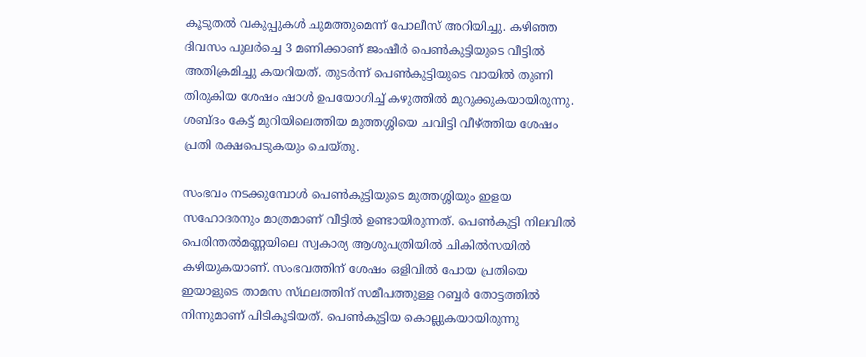കൂടുതൽ വകുപ്പുകൾ ചുമത്തുമെന്ന് പോലീസ് അറിയിച്ചു. കഴിഞ്ഞ ദിവസം പുലർച്ചെ 3 മണിക്കാണ് ജംഷീർ പെൺകുട്ടിയുടെ വീട്ടിൽ അതിക്രമിച്ചു കയറിയത്. തുടർന്ന് പെൺകുട്ടിയുടെ വായിൽ തുണി തിരുകിയ ശേഷം ഷാൾ ഉപയോഗിച്ച് കഴുത്തിൽ മുറുക്കുകയായിരുന്നു. ശബ്‌ദം കേട്ട് മുറിയിലെത്തിയ മുത്തശ്ശിയെ ചവിട്ടി വീഴ്‌ത്തിയ ശേഷം പ്രതി രക്ഷപെടുകയും ചെയ്‌തു.

സംഭവം നടക്കുമ്പോൾ പെൺകുട്ടിയുടെ മുത്തശ്ശിയും ഇളയ സഹോദരനും മാത്രമാണ് വീട്ടിൽ ഉണ്ടായിരുന്നത്. പെൺകുട്ടി നിലവിൽ പെരിന്തൽമണ്ണയിലെ സ്വകാര്യ ആശുപത്രിയിൽ ചികിൽസയിൽ കഴിയുകയാണ്. സംഭവത്തിന് ശേഷം ഒളിവിൽ പോയ പ്രതിയെ ഇയാളുടെ താമസ സ്‌ഥലത്തിന് സമീപത്തുള്ള റബ്ബർ തോട്ടത്തിൽ നിന്നുമാണ് പിടികൂടിയത്. പെൺകുട്ടിയ കൊല്ലുകയായിരുന്നു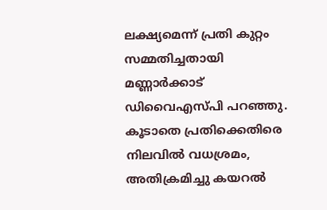ലക്ഷ്യമെന്ന് പ്രതി കുറ്റം സമ്മതിച്ചതായി മണ്ണാർക്കാട് ഡിവൈഎസ്‌പി പറഞ്ഞു. കൂടാതെ പ്രതിക്കെതിരെ നിലവിൽ വധശ്രമം, അതിക്രമിച്ചു കയറൽ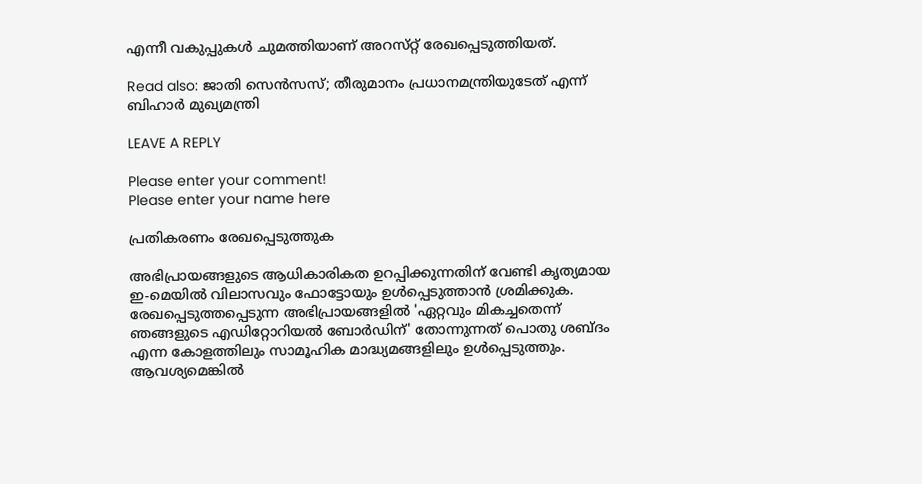എന്നീ വകുപ്പുകൾ ചുമത്തിയാണ് അറസ്‌റ്റ് രേഖപ്പെടുത്തിയത്.

Read also: ജാതി സെൻസസ്; തീരുമാനം പ്രധാനമന്ത്രിയുടേത് എന്ന് ബിഹാർ മുഖ്യമന്ത്രി

LEAVE A REPLY

Please enter your comment!
Please enter your name here

പ്രതികരണം രേഖപ്പെടുത്തുക

അഭിപ്രായങ്ങളുടെ ആധികാരികത ഉറപ്പിക്കുന്നതിന് വേണ്ടി കൃത്യമായ ഇ-മെയിൽ വിലാസവും ഫോട്ടോയും ഉൾപ്പെടുത്താൻ ശ്രമിക്കുക. രേഖപ്പെടുത്തപ്പെടുന്ന അഭിപ്രായങ്ങളിൽ 'ഏറ്റവും മികച്ചതെന്ന് ഞങ്ങളുടെ എഡിറ്റോറിയൽ ബോർഡിന്' തോന്നുന്നത് പൊതു ശബ്‌ദം എന്ന കോളത്തിലും സാമൂഹിക മാദ്ധ്യമങ്ങളിലും ഉൾപ്പെടുത്തും. ആവശ്യമെങ്കിൽ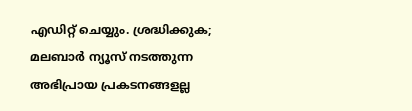എഡിറ്റ് ചെയ്യും. ശ്രദ്ധിക്കുക; മലബാർ ന്യൂസ് നടത്തുന്ന അഭിപ്രായ പ്രകടനങ്ങളല്ല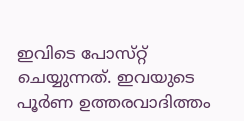ഇവിടെ പോസ്‌റ്റ് ചെയ്യുന്നത്. ഇവയുടെ പൂർണ ഉത്തരവാദിത്തം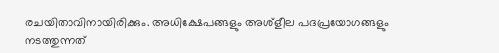രചയിതാവിനായിരിക്കും. അധിക്ഷേപങ്ങളും അശ്‌ളീല പദപ്രയോഗങ്ങളും നടത്തുന്നത്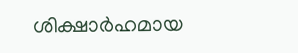ശിക്ഷാർഹമായ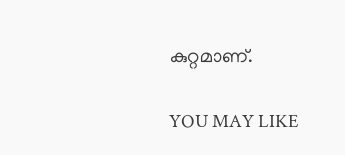കുറ്റമാണ്.

YOU MAY LIKE